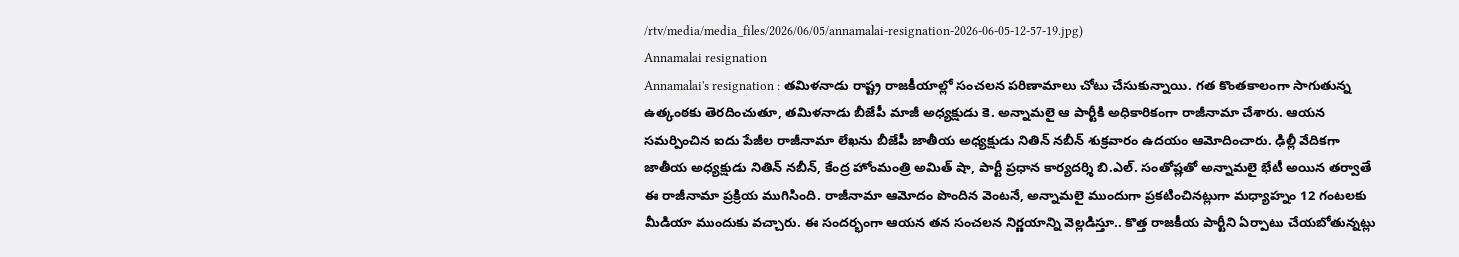/rtv/media/media_files/2026/06/05/annamalai-resignation-2026-06-05-12-57-19.jpg)
Annamalai resignation
Annamalai's resignation : తమిళనాడు రాష్ట్ర రాజకీయాల్లో సంచలన పరిణామాలు చోటు చేసుకున్నాయి. గత కొంతకాలంగా సాగుతున్న ఉత్కంఠకు తెరదించుతూ, తమిళనాడు బీజేపీ మాజీ అధ్యక్షుడు కె. అన్నామలై ఆ పార్టీకి అధికారికంగా రాజీనామా చేశారు. ఆయన సమర్పించిన ఐదు పేజీల రాజీనామా లేఖను బీజేపీ జాతీయ అధ్యక్షుడు నితిన్ నబీన్ శుక్రవారం ఉదయం ఆమోదించారు. ఢిల్లీ వేదికగా జాతీయ అధ్యక్షుడు నితిన్ నబీన్, కేంద్ర హోంమంత్రి అమిత్ షా, పార్టీ ప్రధాన కార్యదర్శి బి.ఎల్. సంతోష్లతో అన్నామలై భేటీ అయిన తర్వాతే ఈ రాజీనామా ప్రక్రియ ముగిసింది. రాజీనామా ఆమోదం పొందిన వెంటనే, అన్నామలై ముందుగా ప్రకటించినట్లుగా మధ్యాహ్నం 12 గంటలకు మీడియా ముందుకు వచ్చారు. ఈ సందర్భంగా ఆయన తన సంచలన నిర్ణయాన్ని వెల్లడిస్తూ.. కొత్త రాజకీయ పార్టీని ఏర్పాటు చేయబోతున్నట్లు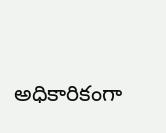అధికారికంగా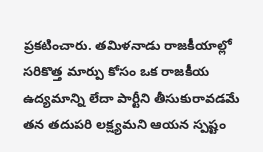ప్రకటించారు. తమిళనాడు రాజకీయాల్లో సరికొత్త మార్పు కోసం ఒక రాజకీయ ఉద్యమాన్ని లేదా పార్టీని తీసుకురావడమే తన తదుపరి లక్ష్యమని ఆయన స్పష్టం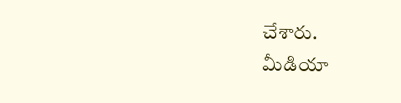చేశారు.
మీడియా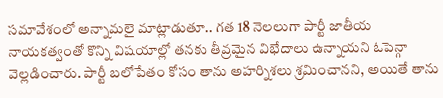సమావేశంలో అన్నామలై మాట్లాడుతూ.. గత 18 నెలలుగా పార్టీ జాతీయ నాయకత్వంతో కొన్ని విషయాల్లో తనకు తీవ్రమైన విభేదాలు ఉన్నాయని ఓపెన్గా వెల్లడించారు. పార్టీ బలోపేతం కోసం తాను అహర్నిశలు శ్రమించానని, అయితే తాను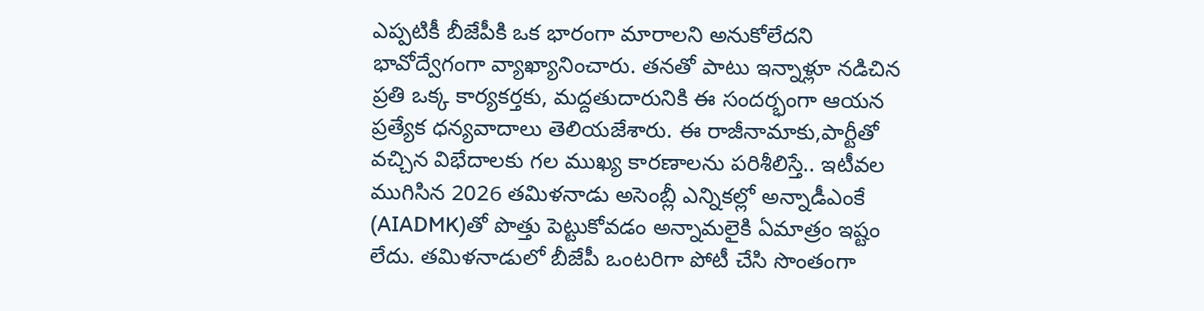ఎప్పటికీ బీజేపీకి ఒక భారంగా మారాలని అనుకోలేదని భావోద్వేగంగా వ్యాఖ్యానించారు. తనతో పాటు ఇన్నాళ్లూ నడిచిన ప్రతి ఒక్క కార్యకర్తకు, మద్దతుదారునికి ఈ సందర్భంగా ఆయన ప్రత్యేక ధన్యవాదాలు తెలియజేశారు. ఈ రాజీనామాకు,పార్టీతో వచ్చిన విభేదాలకు గల ముఖ్య కారణాలను పరిశీలిస్తే.. ఇటీవల ముగిసిన 2026 తమిళనాడు అసెంబ్లీ ఎన్నికల్లో అన్నాడీఎంకే (AIADMK)తో పొత్తు పెట్టుకోవడం అన్నామలైకి ఏమాత్రం ఇష్టం లేదు. తమిళనాడులో బీజేపీ ఒంటరిగా పోటీ చేసి సొంతంగా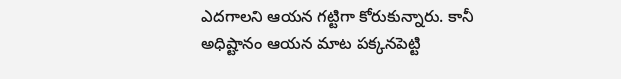ఎదగాలని ఆయన గట్టిగా కోరుకున్నారు. కానీ అధిష్టానం ఆయన మాట పక్కనపెట్టి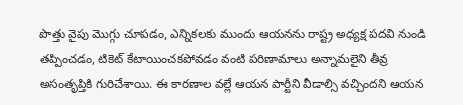పొత్తు వైపు మొగ్గు చూపడం, ఎన్నికలకు ముందు ఆయనను రాష్ట్ర అధ్యక్ష పదవి నుండి తప్పించడం, టికెట్ కేటాయించకపోవడం వంటి పరిణామాలు అన్నామలైని తీవ్ర అసంతృప్తికి గురిచేశాయి. ఈ కారణాల వల్లే ఆయన పార్టీని వీడాల్సి వచ్చిందని ఆయన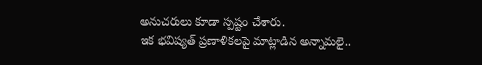అనుచరులు కూడా స్పష్టం చేశారు.
ఇక భవిష్యత్ ప్రణాళికలపై మాట్లాడిన అన్నామలై..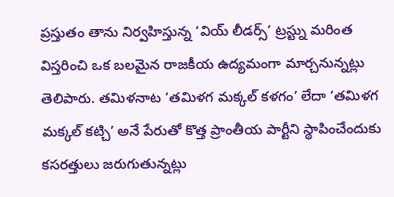ప్రస్తుతం తాను నిర్వహిస్తున్న ‘వియ్ లీడర్స్’ ట్రస్ట్ను మరింత విస్తరించి ఒక బలమైన రాజకీయ ఉద్యమంగా మార్చనున్నట్లు తెలిపారు. తమిళనాట ‘తమిళగ మక్కల్ కళగం’ లేదా ‘తమిళగ మక్కల్ కట్చి’ అనే పేరుతో కొత్త ప్రాంతీయ పార్టీని స్థాపించేందుకు కసరత్తులు జరుగుతున్నట్లు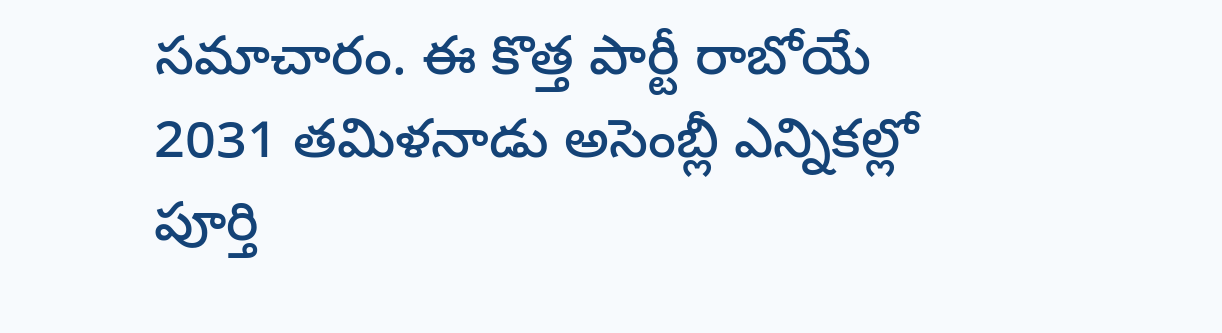సమాచారం. ఈ కొత్త పార్టీ రాబోయే 2031 తమిళనాడు అసెంబ్లీ ఎన్నికల్లో పూర్తి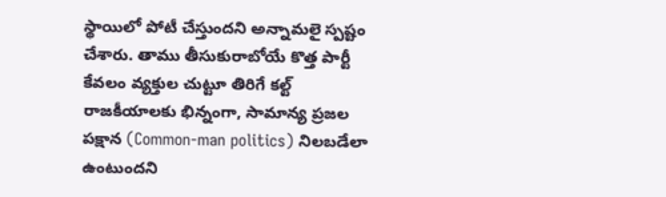స్థాయిలో పోటీ చేస్తుందని అన్నామలై స్పష్టం చేశారు. తాము తీసుకురాబోయే కొత్త పార్టీ కేవలం వ్యక్తుల చుట్టూ తిరిగే కల్ట్ రాజకీయాలకు భిన్నంగా, సామాన్య ప్రజల పక్షాన (Common-man politics) నిలబడేలా ఉంటుందని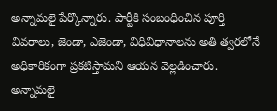అన్నామలై పేర్కొన్నారు. పార్టీకి సంబంధించిన పూర్తి వివరాలు, జెండా, ఎజెండా, విధివిధానాలను అతి త్వరలోనే అధికారికంగా ప్రకటిస్తామని ఆయన వెల్లడించారు. అన్నామలై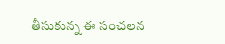తీసుకున్న ఈ సంచలన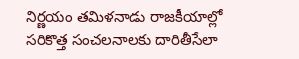నిర్ణయం తమిళనాడు రాజకీయాల్లో సరికొత్త సంచలనాలకు దారితీసేలా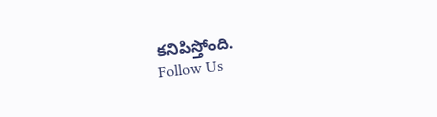కనిపిస్తోంది.
Follow Us